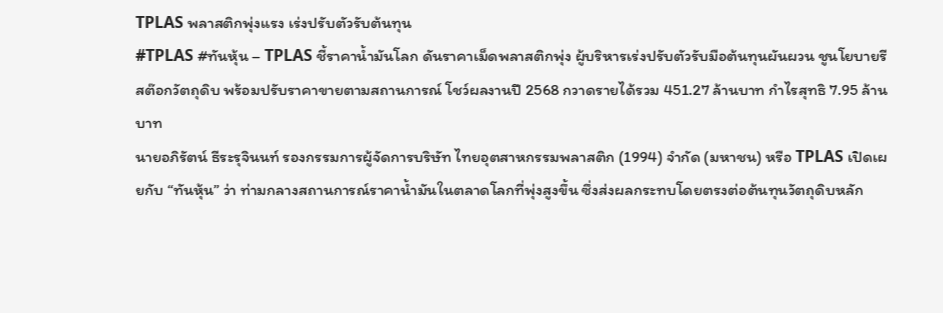TPLAS พลาสติกพุ่งแรง เร่งปรับตัวรับต้นทุน
#TPLAS #ทันหุ้น – TPLAS ชี้ราคาน้ำมันโลก ดันราคาเม็ดพลาสติกพุ่ง ผู้บริหารเร่งปรับตัวรับมือต้นทุนผันผวน ชูนโยบายรีสต๊อกวัตถุดิบ พร้อมปรับราคาขายตามสถานการณ์ โชว์ผลงานปี 2568 กวาดรายได้รวม 451.27 ล้านบาท กำไรสุทธิ 7.95 ล้านบาท
นายอภิรัตน์ ธีระรุจินนท์ รองกรรมการผู้จัดการบริษัท ไทยอุตสาหกรรมพลาสติก (1994) จำกัด (มหาชน) หรือ TPLAS เปิดเผยกับ “ทันหุ้น” ว่า ท่ามกลางสถานการณ์ราคาน้ำมันในตลาดโลกที่พุ่งสูงขึ้น ซึ่งส่งผลกระทบโดยตรงต่อต้นทุนวัตถุดิบหลัก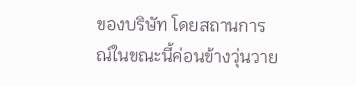ของบริษัท โดยสถานการณ์ในขณะนี้ค่อนข้างวุ่นวาย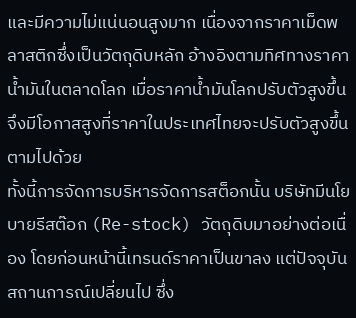และมีความไม่แน่นอนสูงมาก เนื่องจากราคาเม็ดพลาสติกซึ่งเป็นวัตถุดิบหลัก อ้างอิงตามทิศทางราคาน้ำมันในตลาดโลก เมื่อราคาน้ำมันโลกปรับตัวสูงขึ้น จึงมีโอกาสสูงที่ราคาในประเทศไทยจะปรับตัวสูงขึ้นตามไปด้วย
ทั้งนี้การจัดการบริหารจัดการสต็อกนั้น บริษัทมีนโยบายรีสต๊อก (Re-stock) วัตถุดิบมาอย่างต่อเนื่อง โดยก่อนหน้านี้เทรนด์ราคาเป็นขาลง แต่ปัจจุบันสถานการณ์เปลี่ยนไป ซึ่ง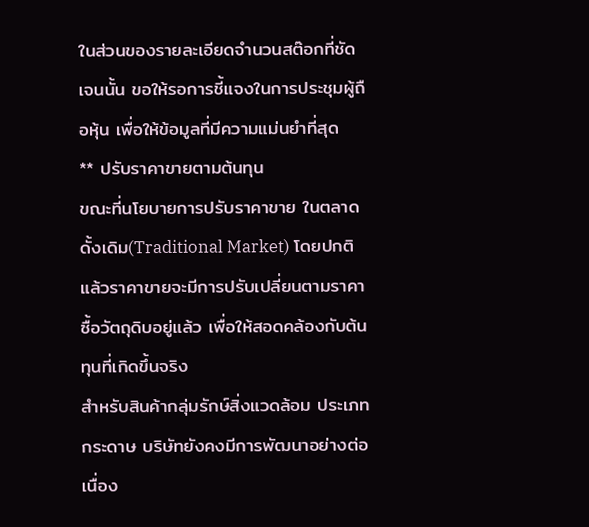ในส่วนของรายละเอียดจำนวนสต๊อกที่ชัดเจนนั้น ขอให้รอการชี้แจงในการประชุมผู้ถือหุ้น เพื่อให้ข้อมูลที่มีความแม่นยำที่สุด
** ปรับราคาขายตามต้นทุน
ขณะที่นโยบายการปรับราคาขาย ในตลาดดั้งเดิม(Traditional Market) โดยปกติแล้วราคาขายจะมีการปรับเปลี่ยนตามราคาซื้อวัตถุดิบอยู่แล้ว เพื่อให้สอดคล้องกับต้นทุนที่เกิดขึ้นจริง
สำหรับสินค้ากลุ่มรักษ์สิ่งแวดล้อม ประเภทกระดาษ บริษัทยังคงมีการพัฒนาอย่างต่อเนื่อง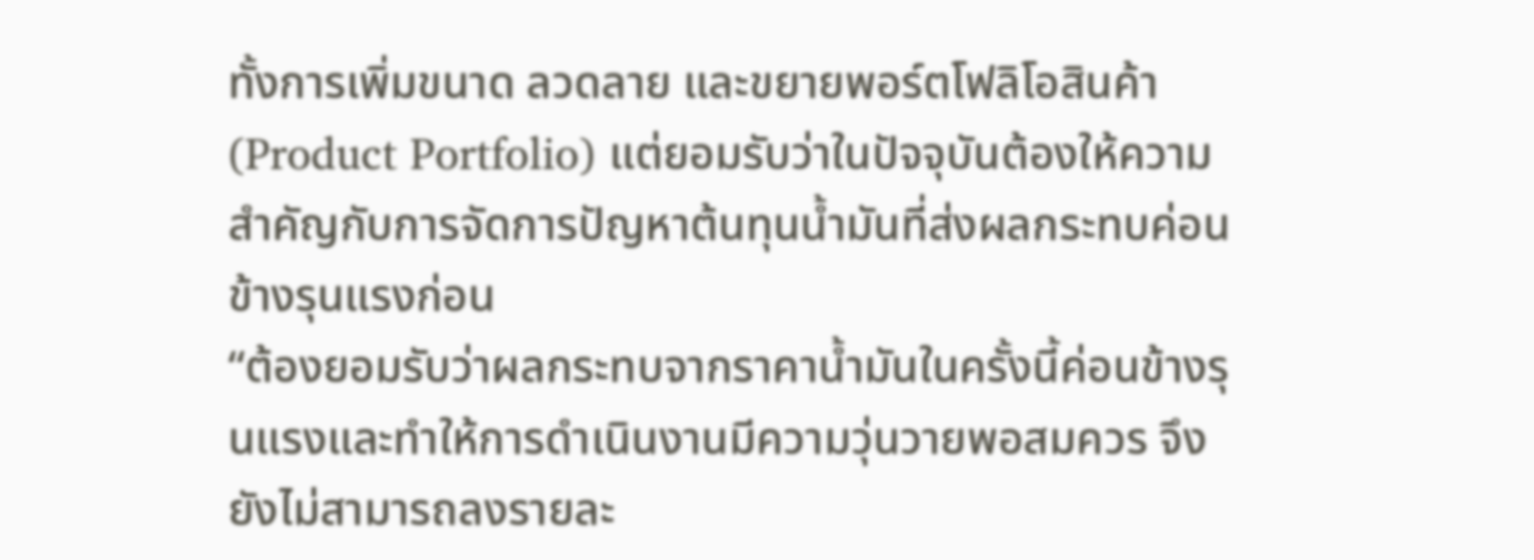ทั้งการเพิ่มขนาด ลวดลาย และขยายพอร์ตโฟลิโอสินค้า(Product Portfolio) แต่ยอมรับว่าในปัจจุบันต้องให้ความสำคัญกับการจัดการปัญหาต้นทุนน้ำมันที่ส่งผลกระทบค่อนข้างรุนแรงก่อน
“ต้องยอมรับว่าผลกระทบจากราคาน้ำมันในครั้งนี้ค่อนข้างรุนแรงและทำให้การดำเนินงานมีความวุ่นวายพอสมควร จึงยังไม่สามารถลงรายละ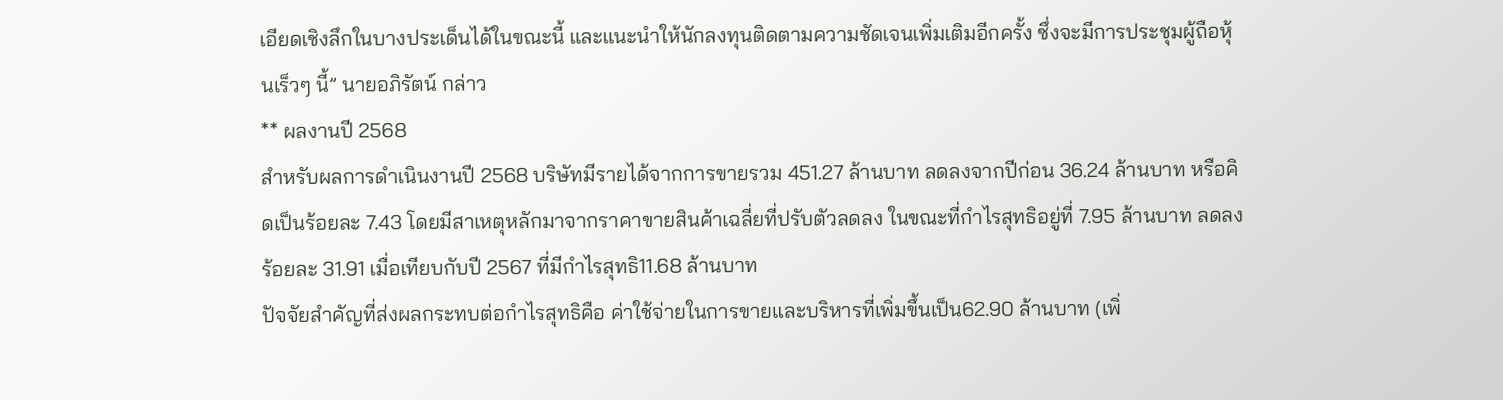เอียดเชิงลึกในบางประเด็นได้ในขณะนี้ และแนะนำให้นักลงทุนติดตามความชัดเจนเพิ่มเติมอีกครั้ง ซึ่งจะมีการประชุมผู้ถือหุ้นเร็วๆ นี้” นายอภิรัตน์ กล่าว
** ผลงานปี 2568
สำหรับผลการดำเนินงานปี 2568 บริษัทมีรายได้จากการขายรวม 451.27 ล้านบาท ลดลงจากปีก่อน 36.24 ล้านบาท หรือคิดเป็นร้อยละ 7.43 โดยมีสาเหตุหลักมาจากราคาขายสินค้าเฉลี่ยที่ปรับตัวลดลง ในขณะที่กำไรสุทธิอยู่ที่ 7.95 ล้านบาท ลดลงร้อยละ 31.91 เมื่อเทียบกับปี 2567 ที่มีกำไรสุทธิ11.68 ล้านบาท
ปัจจัยสำคัญที่ส่งผลกระทบต่อกำไรสุทธิคือ ค่าใช้จ่ายในการขายและบริหารที่เพิ่มขึ้นเป็น62.90 ล้านบาท (เพิ่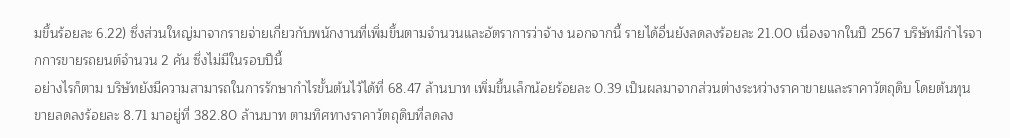มขึ้นร้อยละ 6.22) ซึ่งส่วนใหญ่มาจากรายจ่ายเกี่ยวกับพนักงานที่เพิ่มขึ้นตามจำนวนและอัตราการว่าจ้าง นอกจากนี้ รายได้อื่นยังลดลงร้อยละ 21.00 เนื่องจากในปี 2567 บริษัทมีกำไรจากการขายรถยนต์จำนวน 2 คัน ซึ่งไม่มีในรอบปีนี้
อย่างไรก็ตาม บริษัทยังมีความสามารถในการรักษากำไรขั้นต้นไว้ได้ที่ 68.47 ล้านบาท เพิ่มขึ้นเล็กน้อยร้อยละ 0.39 เป็นผลมาจากส่วนต่างระหว่างราคาขายและราคาวัตถุดิบ โดยต้นทุนขายลดลงร้อยละ 8.71 มาอยู่ที่ 382.80 ล้านบาท ตามทิศทางราคาวัตถุดิบที่ลดลง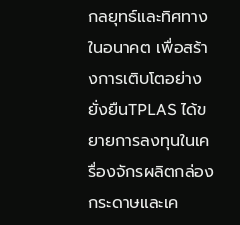กลยุทธ์และทิศทางในอนาคต เพื่อสร้างการเติบโตอย่างยั่งยืนTPLAS ได้ขยายการลงทุนในเครื่องจักรผลิตกล่องกระดาษและเค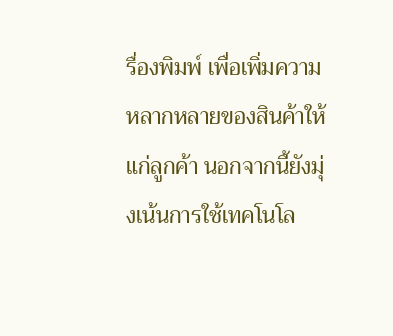รื่องพิมพ์ เพื่อเพิ่มความหลากหลายของสินค้าให้แก่ลูกค้า นอกจากนี้ยังมุ่งเน้นการใช้เทคโนโล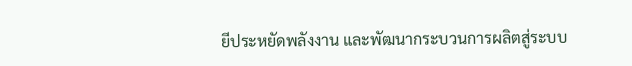ยีประหยัดพลังงาน และพัฒนากระบวนการผลิตสู่ระบบ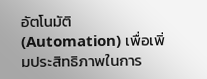อัตโนมัติ (Automation) เพื่อเพิ่มประสิทธิภาพในการ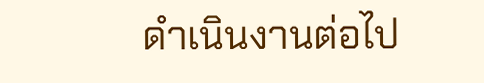ดำเนินงานต่อไป